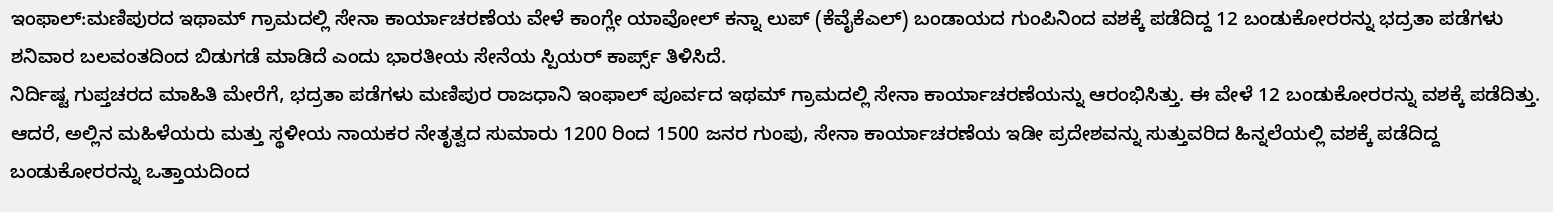ಇಂಫಾಲ್:ಮಣಿಪುರದ ಇಥಾಮ್ ಗ್ರಾಮದಲ್ಲಿ ಸೇನಾ ಕಾರ್ಯಾಚರಣೆಯ ವೇಳೆ ಕಾಂಗ್ಲೇ ಯಾವೋಲ್ ಕನ್ನಾ ಲುಪ್ (ಕೆವೈಕೆಎಲ್) ಬಂಡಾಯದ ಗುಂಪಿನಿಂದ ವಶಕ್ಕೆ ಪಡೆದಿದ್ದ 12 ಬಂಡುಕೋರರನ್ನು ಭದ್ರತಾ ಪಡೆಗಳು ಶನಿವಾರ ಬಲವಂತದಿಂದ ಬಿಡುಗಡೆ ಮಾಡಿದೆ ಎಂದು ಭಾರತೀಯ ಸೇನೆಯ ಸ್ಪಿಯರ್ ಕಾರ್ಪ್ಸ್ ತಿಳಿಸಿದೆ.
ನಿರ್ದಿಷ್ಟ ಗುಪ್ತಚರದ ಮಾಹಿತಿ ಮೇರೆಗೆ, ಭದ್ರತಾ ಪಡೆಗಳು ಮಣಿಪುರ ರಾಜಧಾನಿ ಇಂಫಾಲ್ ಪೂರ್ವದ ಇಥಮ್ ಗ್ರಾಮದಲ್ಲಿ ಸೇನಾ ಕಾರ್ಯಾಚರಣೆಯನ್ನು ಆರಂಭಿಸಿತ್ತು. ಈ ವೇಳೆ 12 ಬಂಡುಕೋರರನ್ನು ವಶಕ್ಕೆ ಪಡೆದಿತ್ತು. ಆದರೆ, ಅಲ್ಲಿನ ಮಹಿಳೆಯರು ಮತ್ತು ಸ್ಥಳೀಯ ನಾಯಕರ ನೇತೃತ್ವದ ಸುಮಾರು 1200 ರಿಂದ 1500 ಜನರ ಗುಂಪು, ಸೇನಾ ಕಾರ್ಯಾಚರಣೆಯ ಇಡೀ ಪ್ರದೇಶವನ್ನು ಸುತ್ತುವರಿದ ಹಿನ್ನಲೆಯಲ್ಲಿ ವಶಕ್ಕೆ ಪಡೆದಿದ್ದ ಬಂಡುಕೋರರನ್ನು ಒತ್ತಾಯದಿಂದ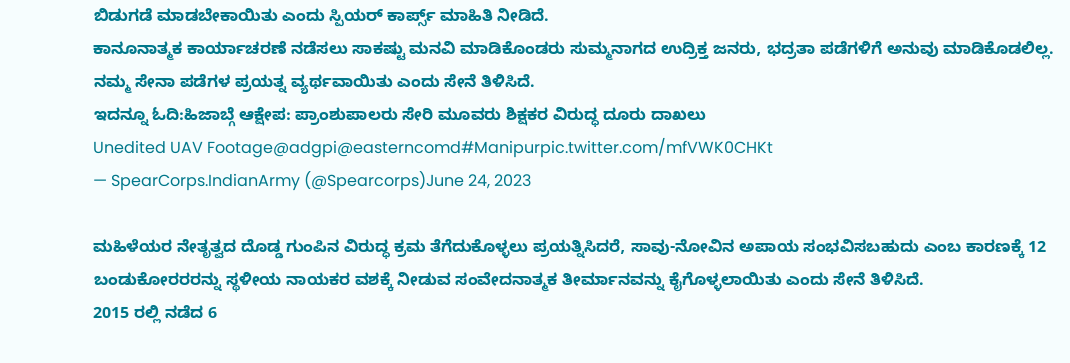ಬಿಡುಗಡೆ ಮಾಡಬೇಕಾಯಿತು ಎಂದು ಸ್ಪಿಯರ್ ಕಾರ್ಪ್ಸ್ ಮಾಹಿತಿ ನೀಡಿದೆ.
ಕಾನೂನಾತ್ಮಕ ಕಾರ್ಯಾಚರಣೆ ನಡೆಸಲು ಸಾಕಷ್ಟು ಮನವಿ ಮಾಡಿಕೊಂಡರು ಸುಮ್ಮನಾಗದ ಉದ್ರಿಕ್ತ ಜನರು, ಭದ್ರತಾ ಪಡೆಗಳಿಗೆ ಅನುವು ಮಾಡಿಕೊಡಲಿಲ್ಲ. ನಮ್ಮ ಸೇನಾ ಪಡೆಗಳ ಪ್ರಯತ್ನ ವ್ಯರ್ಥವಾಯಿತು ಎಂದು ಸೇನೆ ತಿಳಿಸಿದೆ.
ಇದನ್ನೂ ಓದಿ:ಹಿಜಾಬ್ಗೆ ಆಕ್ಷೇಪ: ಪ್ರಾಂಶುಪಾಲರು ಸೇರಿ ಮೂವರು ಶಿಕ್ಷಕರ ವಿರುದ್ಧ ದೂರು ದಾಖಲು
Unedited UAV Footage@adgpi@easterncomd#Manipurpic.twitter.com/mfVWK0CHKt
— SpearCorps.IndianArmy (@Spearcorps)June 24, 2023

ಮಹಿಳೆಯರ ನೇತೃತ್ವದ ದೊಡ್ಡ ಗುಂಪಿನ ವಿರುದ್ಧ ಕ್ರಮ ತೆಗೆದುಕೊಳ್ಳಲು ಪ್ರಯತ್ನಿಸಿದರೆ, ಸಾವು-ನೋವಿನ ಅಪಾಯ ಸಂಭವಿಸಬಹುದು ಎಂಬ ಕಾರಣಕ್ಕೆ 12 ಬಂಡುಕೋರರರನ್ನು ಸ್ಥಳೀಯ ನಾಯಕರ ವಶಕ್ಕೆ ನೀಡುವ ಸಂವೇದನಾತ್ಮಕ ತೀರ್ಮಾನವನ್ನು ಕೈಗೊಳ್ಳಲಾಯಿತು ಎಂದು ಸೇನೆ ತಿಳಿಸಿದೆ.
2015 ರಲ್ಲಿ ನಡೆದ 6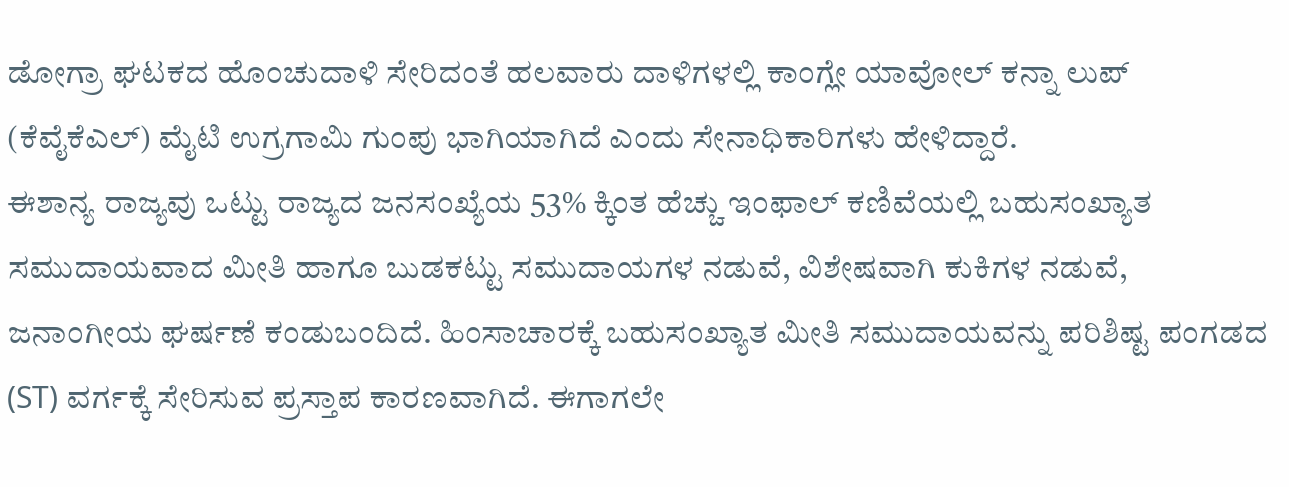ಡೋಗ್ರಾ ಘಟಕದ ಹೊಂಚುದಾಳಿ ಸೇರಿದಂತೆ ಹಲವಾರು ದಾಳಿಗಳಲ್ಲಿ ಕಾಂಗ್ಲೇ ಯಾವೋಲ್ ಕನ್ನಾ ಲುಪ್ (ಕೆವೈಕೆಎಲ್) ಮೈಟಿ ಉಗ್ರಗಾಮಿ ಗುಂಪು ಭಾಗಿಯಾಗಿದೆ ಎಂದು ಸೇನಾಧಿಕಾರಿಗಳು ಹೇಳಿದ್ದಾರೆ.
ಈಶಾನ್ಯ ರಾಜ್ಯವು ಒಟ್ಟು ರಾಜ್ಯದ ಜನಸಂಖ್ಯೆಯ 53% ಕ್ಕಿಂತ ಹೆಚ್ಚು ಇಂಫಾಲ್ ಕಣಿವೆಯಲ್ಲಿ ಬಹುಸಂಖ್ಯಾತ ಸಮುದಾಯವಾದ ಮೀತಿ ಹಾಗೂ ಬುಡಕಟ್ಟು ಸಮುದಾಯಗಳ ನಡುವೆ, ವಿಶೇಷವಾಗಿ ಕುಕಿಗಳ ನಡುವೆ, ಜನಾಂಗೀಯ ಘರ್ಷಣೆ ಕಂಡುಬಂದಿದೆ. ಹಿಂಸಾಚಾರಕ್ಕೆ ಬಹುಸಂಖ್ಯಾತ ಮೀತಿ ಸಮುದಾಯವನ್ನು ಪರಿಶಿಷ್ಟ ಪಂಗಡದ (ST) ವರ್ಗಕ್ಕೆ ಸೇರಿಸುವ ಪ್ರಸ್ತಾಪ ಕಾರಣವಾಗಿದೆ. ಈಗಾಗಲೇ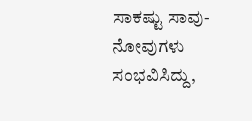ಸಾಕಷ್ಟು ಸಾವು-ನೋವುಗಳು ಸಂಭವಿಸಿದ್ದು,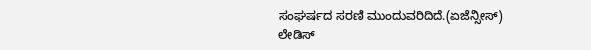ಸಂಘರ್ಷದ ಸರಣಿ ಮುಂದುವರಿದಿದೆ.(ಏಜೆನ್ಸೀಸ್)
ಲೇಡಿಸ್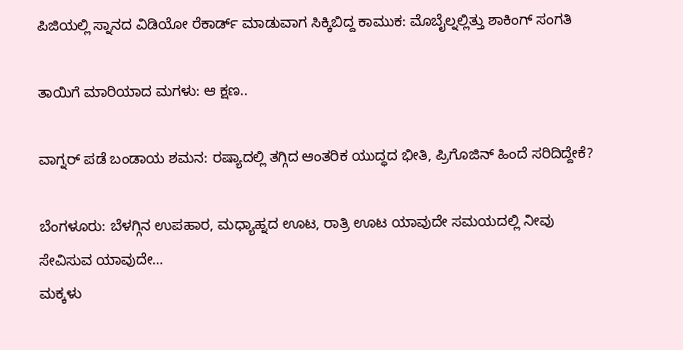ಪಿಜಿಯಲ್ಲಿ ಸ್ನಾನದ ವಿಡಿಯೋ ರೆಕಾರ್ಡ್ ಮಾಡುವಾಗ ಸಿಕ್ಕಿಬಿದ್ದ ಕಾಮುಕ: ಮೊಬೈಲ್ನಲ್ಲಿತ್ತು ಶಾಕಿಂಗ್ ಸಂಗತಿ

ತಾಯಿಗೆ ಮಾರಿಯಾದ ಮಗಳು: ಆ ಕ್ಷಣ..

ವಾಗ್ನರ್ ಪಡೆ ಬಂಡಾಯ ಶಮನ: ರಷ್ಯಾದಲ್ಲಿ ತಗ್ಗಿದ ಆಂತರಿಕ ಯುದ್ಧದ ಭೀತಿ, ಪ್ರಿಗೊಜಿನ್ ಹಿಂದೆ ಸರಿದಿದ್ದೇಕೆ?

ಬೆಂಗಳೂರು: ಬೆಳಗ್ಗಿನ ಉಪಹಾರ, ಮಧ್ಯಾಹ್ನದ ಊಟ, ರಾತ್ರಿ ಊಟ ಯಾವುದೇ ಸಮಯದಲ್ಲಿ ನೀವು ಸೇವಿಸುವ ಯಾವುದೇ…
ಮಕ್ಕಳು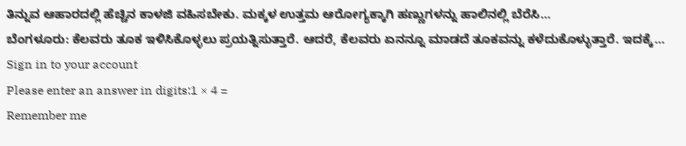ತಿನ್ನುವ ಆಹಾರದಲ್ಲಿ ಹೆಚ್ಚಿನ ಕಾಳಜಿ ವಹಿಸಬೇಕು. ಮಕ್ಕಳ ಉತ್ತಮ ಆರೋಗ್ಯಕ್ಕಾಗಿ ಹಣ್ಣುಗಳನ್ನು ಹಾಲಿನಲ್ಲಿ ಬೆರೆಸಿ…
ಬೆಂಗಳೂರು: ಕೆಲವರು ತೂಕ ಇಳಿಸಿಕೊಳ್ಳಲು ಪ್ರಯತ್ನಿಸುತ್ತಾರೆ. ಆದರೆ, ಕೆಲವರು ಏನನ್ನೂ ಮಾಡದೆ ತೂಕವನ್ನು ಕಳೆದುಕೊಳ್ಳುತ್ತಾರೆ. ಇದಕ್ಕೆ…
Sign in to your account
Please enter an answer in digits:1 × 4 =
Remember me